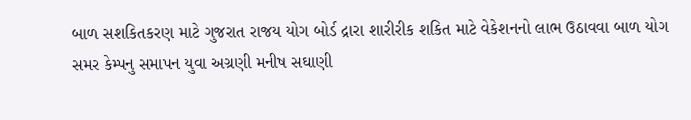બાળ સશકિતકરણ માટે ગુજરાત રાજય યોગ બોર્ડ દ્રારા શારીરીક શકિત માટે વેકેશનનો લાભ ઉઠાવવા બાળ યોગ સમર કેમ્પનુ સમાપન યુવા અગ્રણી મનીષ સઘાણી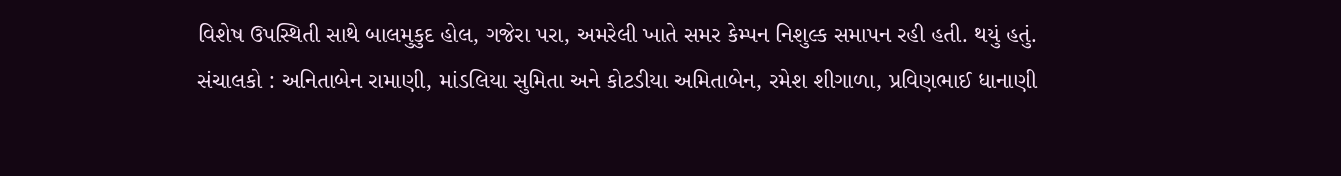વિશેષ ઉપસ્થિતી સાથે બાલમુકુદ હોલ, ગજેરા પરા, અમરેલી ખાતે સમર કેમ્પન નિશુલ્ક સમાપન રહી હતી. થયું હતું. સંચાલકો : અનિતાબેન રામાણી, માંડલિયા સુમિતા અને કોટડીયા અમિતાબેન, રમેશ શીગાળા, પ્રવિણભાઈ ધાનાણી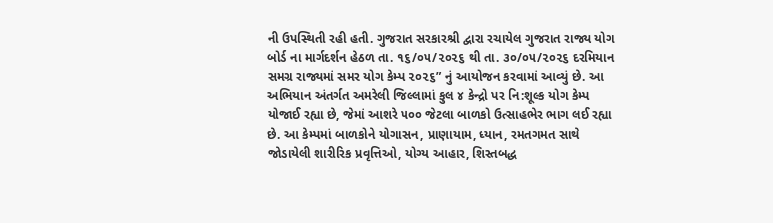ની ઉપસ્થિતી રહી હતી. ગુજરાત સરકારશ્રી દ્વારા રચાયેલ ગુજરાત રાજ્ય યોગ બોર્ડ ના માર્ગદર્શન હેઠળ તા. ૧૬/૦૫/૨૦૨૬ થી તા. ૩૦/૦૫/૨૦૨૬ દરમિયાન સમગ્ર રાજ્યમાં સમર યોગ કેમ્પ ૨૦૨૬” નું આયોજન કરવામાં આવ્યું છે. આ અભિયાન અંતર્ગત અમરેલી જિલ્લામાં કુલ ૪ કેન્દ્રો પર નિ:શૂલ્ક યોગ કેમ્પ યોજાઈ રહ્યા છે, જેમાં આશરે ૫૦૦ જેટલા બાળકો ઉત્સાહભેર ભાગ લઈ રહ્યા છે. આ કેમ્પમાં બાળકોને યોગાસન, પ્રાણાયામ, ધ્યાન, રમતગમત સાથે જોડાયેલી શારીરિક પ્રવૃત્તિઓ, યોગ્ય આહાર, શિસ્તબદ્ધ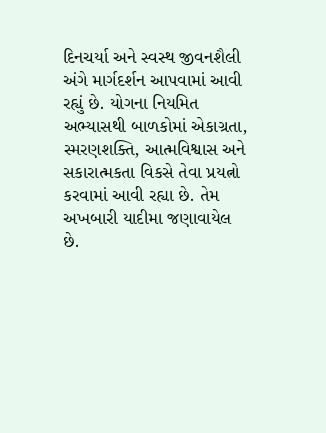દિનચર્યા અને સ્વસ્થ જીવનશૈલી અંગે માર્ગદર્શન આપવામાં આવી રહ્યું છે. યોગના નિયમિત અભ્યાસથી બાળકોમાં એકાગ્રતા, સ્મરણશક્તિ, આત્મવિશ્વાસ અને સકારાત્મકતા વિકસે તેવા પ્રયત્નો કરવામાં આવી રહ્યા છે. તેમ અખબારી યાદીમા જણાવાયેલ છે.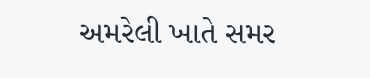અમરેલી ખાતે સમર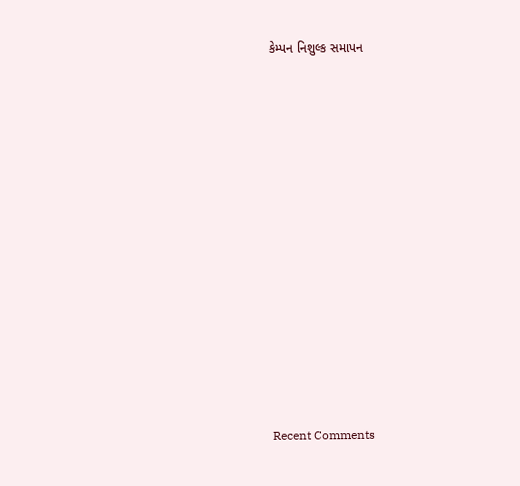કેમ્પન નિશુલ્ક સમાપન


















Recent Comments